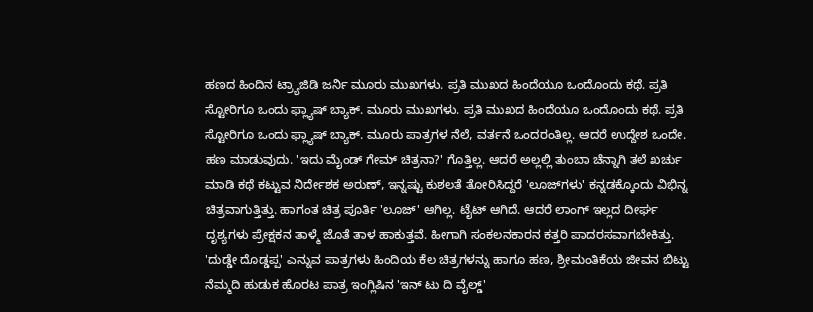ಹಣದ ಹಿಂದಿನ ಟ್ರ್ಯಾಜಿಡಿ ಜರ್ನಿ ಮೂರು ಮುಖಗಳು. ಪ್ರತಿ ಮುಖದ ಹಿಂದೆಯೂ ಒಂದೊಂದು ಕಥೆ. ಪ್ರತಿ ಸ್ಟೋರಿಗೂ ಒಂದು ಫ್ಲ್ಯಾಷ್ ಬ್ಯಾಕ್. ಮೂರು ಮುಖಗಳು. ಪ್ರತಿ ಮುಖದ ಹಿಂದೆಯೂ ಒಂದೊಂದು ಕಥೆ. ಪ್ರತಿ ಸ್ಟೋರಿಗೂ ಒಂದು ಫ್ಲ್ಯಾಷ್ ಬ್ಯಾಕ್. ಮೂರು ಪಾತ್ರಗಳ ನೆಲೆ, ವರ್ತನೆ ಒಂದರಂತಿಲ್ಲ. ಆದರೆ ಉದ್ದೇಶ ಒಂದೇ. ಹಣ ಮಾಡುವುದು. 'ಇದು ಮೈಂಡ್ ಗೇಮ್ ಚಿತ್ರನಾ?' ಗೊತ್ತಿಲ್ಲ. ಆದರೆ ಅಲ್ಲಲ್ಲಿ ತುಂಬಾ ಚೆನ್ನಾಗಿ ತಲೆ ಖರ್ಚು ಮಾಡಿ ಕಥೆ ಕಟ್ಟುವ ನಿರ್ದೇಶಕ ಅರುಣ್, ಇನ್ನಷ್ಟು ಕುಶಲತೆ ತೋರಿಸಿದ್ದರೆ 'ಲೂಜ್‌ಗಳು' ಕನ್ನಡಕ್ಕೊಂದು ವಿಭಿನ್ನ ಚಿತ್ರವಾಗುತ್ತಿತ್ತು. ಹಾಗಂತ ಚಿತ್ರ ಪೂರ್ತಿ 'ಲೂಜ್‌' ಆಗಿಲ್ಲ. ಟೈಟ್ ಆಗಿದೆ. ಆದರೆ ಲಾಂಗ್ ಇಲ್ಲದ ದೀರ್ಘ ದೃಶ್ಯಗಳು ಪ್ರೇಕ್ಷಕನ ತಾಳ್ಮೆ ಜೊತೆ ತಾಳ ಹಾಕುತ್ತವೆ. ಹೀಗಾಗಿ ಸಂಕಲನಕಾರನ ಕತ್ತರಿ ಪಾದರಸವಾಗಬೇಕಿತ್ತು. 'ದುಡ್ಡೇ ದೊಡ್ಡಪ್ಪ' ಎನ್ನುವ ಪಾತ್ರಗಳು ಹಿಂದಿಯ ಕೆಲ ಚಿತ್ರಗಳನ್ನು ಹಾಗೂ ಹಣ, ಶ್ರೀಮಂತಿಕೆಯ ಜೀವನ ಬಿಟ್ಟು ನೆಮ್ಮದಿ ಹುಡುಕ ಹೊರಟ ಪಾತ್ರ ಇಂಗ್ಲಿಷಿನ 'ಇನ್ ಟು ದಿ ವೈಲ್ಡ್‌'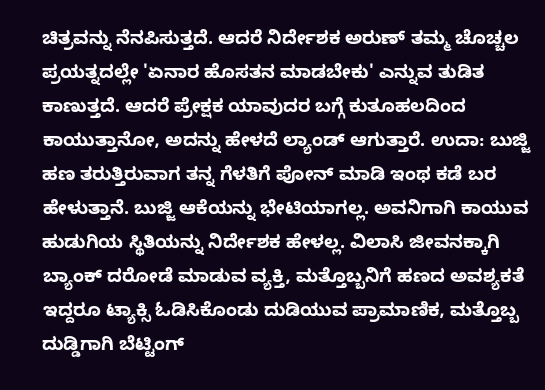ಚಿತ್ರವನ್ನು ನೆನಪಿಸುತ್ತದೆ. ಆದರೆ ನಿರ್ದೇಶಕ ಅರುಣ್ ತಮ್ಮ ಚೊಚ್ಚಲ ಪ್ರಯತ್ನದಲ್ಲೇ 'ಏನಾರ ಹೊಸತನ ಮಾಡಬೇಕು' ಎನ್ನುವ ತುಡಿತ ಕಾಣುತ್ತದೆ. ಆದರೆ ಪ್ರೇಕ್ಷಕ ಯಾವುದರ ಬಗ್ಗೆ ಕುತೂಹಲದಿಂದ ಕಾಯುತ್ತಾನೋ, ಅದನ್ನು ಹೇಳದೆ ಲ್ಯಾಂಡ್ ಆಗುತ್ತಾರೆ. ಉದಾ: ಬುಜ್ಜಿ ಹಣ ತರುತ್ತಿರುವಾಗ ತನ್ನ ಗೆಳತಿಗೆ ಪೋನ್ ಮಾಡಿ ಇಂಥ ಕಡೆ ಬರ ಹೇಳುತ್ತಾನೆ. ಬುಜ್ಜಿ ಆಕೆಯನ್ನು ಭೇಟಿಯಾಗಲ್ಲ. ಅವನಿಗಾಗಿ ಕಾಯುವ ಹುಡುಗಿಯ ಸ್ಥಿತಿಯನ್ನು ನಿರ್ದೇಶಕ ಹೇಳಲ್ಲ. ವಿಲಾಸಿ ಜೀವನಕ್ಕಾಗಿ ಬ್ಯಾಂಕ್ ದರೋಡೆ ಮಾಡುವ ವ್ಯಕ್ತಿ, ಮತ್ತೊಬ್ಬನಿಗೆ ಹಣದ ಅವಶ್ಯಕತೆ ಇದ್ದರೂ ಟ್ಯಾಕ್ಸಿ ಓಡಿಸಿಕೊಂಡು ದುಡಿಯುವ ಪ್ರಾಮಾಣಿಕ, ಮತ್ತೊಬ್ಬ ದುಡ್ಡಿಗಾಗಿ ಬೆಟ್ಟಿಂಗ್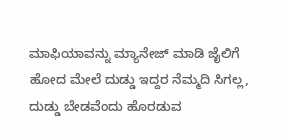ಮಾಫಿಯಾವನ್ನು ಮ್ಯಾನೇಜ್ ಮಾಡಿ ಜೈಲಿಗೆ ಹೋದ ಮೇಲೆ ದುಡ್ಡು ಇದ್ದರ ನೆಮ್ಮದಿ ಸಿಗಲ್ಲ, ದುಡ್ಡು ಬೇಡವೆಂದು ಹೊರಡುವ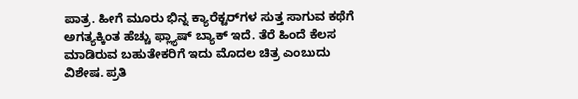ಪಾತ್ರ. ಹೀಗೆ ಮೂರು ಭಿನ್ನ ಕ್ಯಾರೆಕ್ಟರ್‌ಗಳ ಸುತ್ತ ಸಾಗುವ ಕಥೆಗೆ ಅಗತ್ಯಕ್ಕಿಂತ ಹೆಚ್ಚು ಫ್ಲ್ಯಾಷ್ ಬ್ಯಾಕ್ ಇದೆ. ತೆರೆ ಹಿಂದೆ ಕೆಲಸ ಮಾಡಿರುವ ಬಹುತೇಕರಿಗೆ ಇದು ಮೊದಲ ಚಿತ್ರ ಎಂಬುದು ವಿಶೇಷ. ಪ್ರತಿ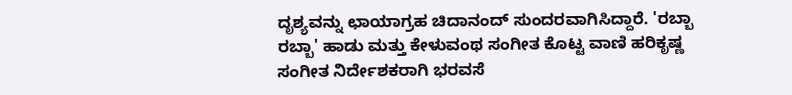ದೃಶ್ಯವನ್ನು ಛಾಯಾಗ್ರಹ ಚಿದಾನಂದ್ ಸುಂದರವಾಗಿಸಿದ್ದಾರೆ. 'ರಬ್ಬಾ ರಬ್ಬಾ' ಹಾಡು ಮತ್ತು ಕೇಳುವಂಥ ಸಂಗೀತ ಕೊಟ್ಟ ವಾಣಿ ಹರಿಕೃಷ್ಣ ಸಂಗೀತ ನಿರ್ದೇಶಕರಾಗಿ ಭರವಸೆ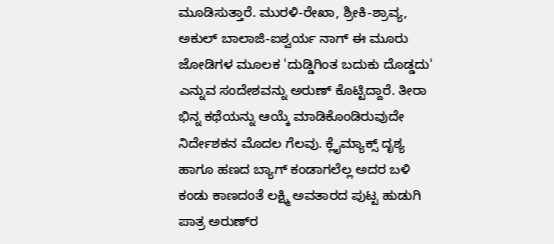ಮೂಡಿಸುತ್ತಾರೆ. ಮುರಳಿ-ರೇಖಾ, ಶ್ರೀಕಿ-ಶ್ರಾವ್ಯ, ಅಕುಲ್ ಬಾಲಾಜಿ-ಐಶ್ವರ್ಯ ನಾಗ್ ಈ ಮೂರು ಜೋಡಿಗಳ ಮೂಲಕ 'ದುಡ್ಡಿಗಿಂತ ಬದುಕು ದೊಡ್ಡದು' ಎನ್ನುವ ಸಂದೇಶವನ್ನು ಅರುಣ್ ಕೊಟ್ಟಿದ್ದಾರೆ. ತೀರಾ ಭಿನ್ನ ಕಥೆಯನ್ನು ಆಯ್ಕೆ ಮಾಡಿಕೊಂಡಿರುವುದೇ ನಿರ್ದೇಶಕನ ಮೊದಲ ಗೆಲವು. ಕ್ಲೈಮ್ಯಾಕ್ಸ್ ದೃಶ್ಯ ಹಾಗೂ ಹಣದ ಬ್ಯಾಗ್ ಕಂಡಾಗಲೆಲ್ಲ ಅದರ ಬಳಿ ಕಂಡು ಕಾಣದಂತೆ ಲಕ್ಷ್ಮಿ ಅವತಾರದ ಪುಟ್ಟ ಹುಡುಗಿ ಪಾತ್ರ ಅರುಣ್‌ರ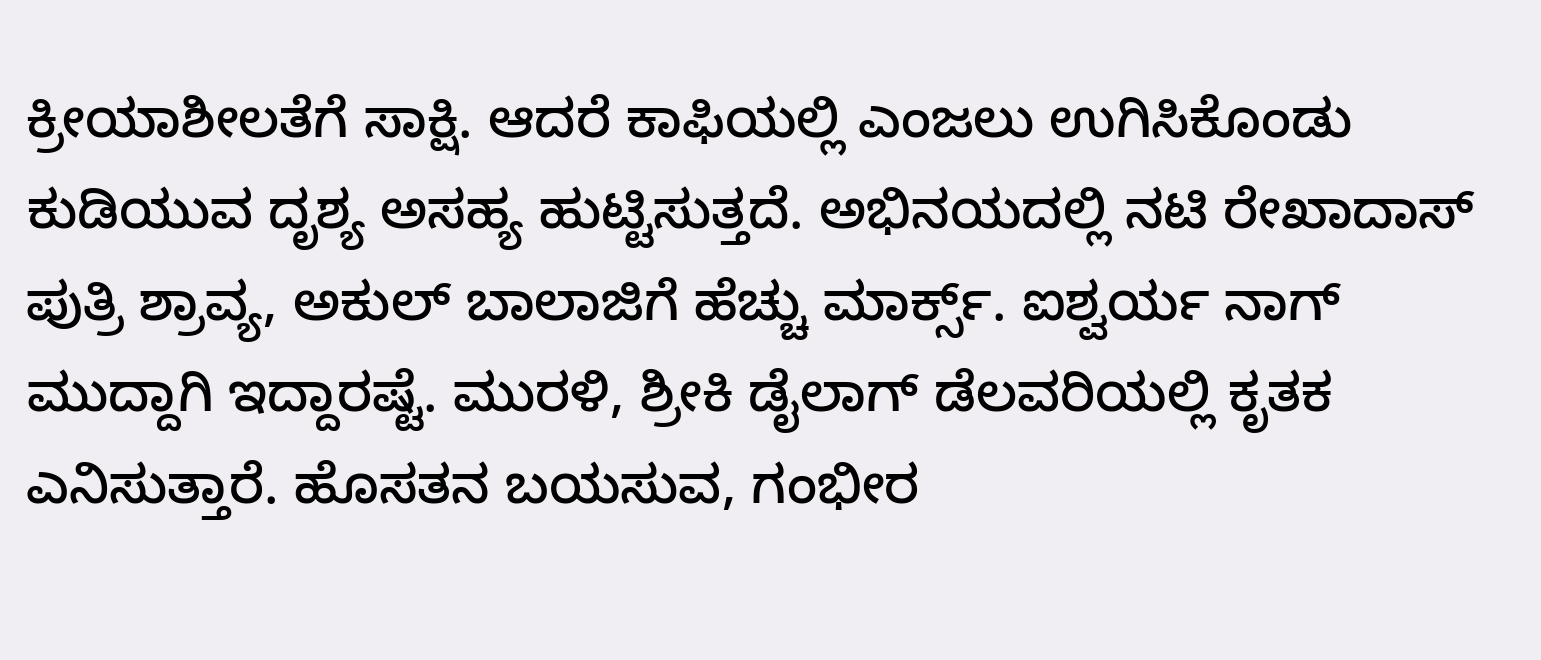ಕ್ರೀಯಾಶೀಲತೆಗೆ ಸಾಕ್ಷಿ. ಆದರೆ ಕಾಫಿಯಲ್ಲಿ ಎಂಜಲು ಉಗಿಸಿಕೊಂಡು ಕುಡಿಯುವ ದೃಶ್ಯ ಅಸಹ್ಯ ಹುಟ್ಟಿಸುತ್ತದೆ. ಅಭಿನಯದಲ್ಲಿ ನಟಿ ರೇಖಾದಾಸ್ ಪುತ್ರಿ ಶ್ರಾವ್ಯ, ಅಕುಲ್ ಬಾಲಾಜಿಗೆ ಹೆಚ್ಚು ಮಾರ್ಕ್ಸ್. ಐಶ್ವರ್ಯ ನಾಗ್ ಮುದ್ದಾಗಿ ಇದ್ದಾರಷ್ಟೆ. ಮುರಳಿ, ಶ್ರೀಕಿ ಡೈಲಾಗ್ ಡೆಲವರಿಯಲ್ಲಿ ಕೃತಕ ಎನಿಸುತ್ತಾರೆ. ಹೊಸತನ ಬಯಸುವ, ಗಂಭೀರ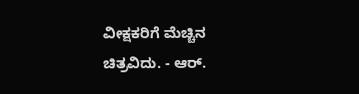ವೀಕ್ಷಕರಿಗೆ ಮೆಚ್ಚಿನ ಚಿತ್ರವಿದು. - ಆರ್.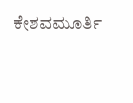ಕೇಶವಮೂರ್ತಿ